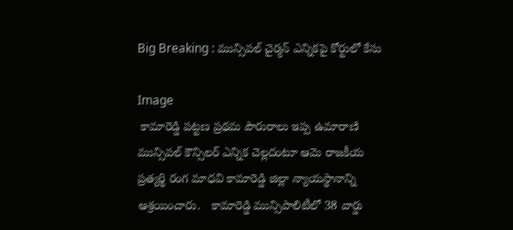Big Breaking : మున్సిపల్ చైర్మన్ ఎన్నికపై కోర్టులో కేసు

Image
 కామారెడ్డి పట్టణ ప్రథమ పౌరురాలు ఇప్ప ఉమారాణి మున్సిపల్ కౌన్సిలర్ ఎన్నిక చెల్లదంటూ ఆమె రాజకీయ ప్రత్యర్థి రంగ మాధవి కామారెడ్డి జిల్లా న్యాయస్థానాన్ని ఆశ్రయించారు.   కామారెడ్డి మున్సిపాలిటీలో 38 వార్డు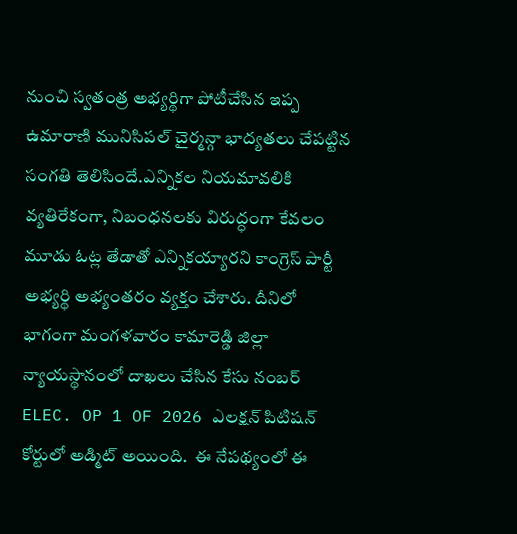నుంచి స్వతంత్ర అభ్యర్థిగా పోటీచేసిన ఇప్ప ఉమారాణి మునిసిపల్ చైర్మన్గా భాద్యతలు చేపట్టిన సంగతి తెలిసిందే.ఎన్నికల నియమావలికి వ్యతిరేకంగా, నిబంధనలకు విరుద్ధంగా కేవలం మూడు ఓట్ల తేడాతో ఎన్నికయ్యారని కాంగ్రెస్ పార్టీ అభ్యర్థి అభ్యంతరం వ్యక్తం చేశారు. దీనిలో భాగంగా మంగళవారం కామారెడ్డి జిల్లా న్యాయస్థానంలో దాఖలు చేసిన కేసు నంబర్ ELEC. OP 1 OF 2026 ఎలక్షన్ పిటిషన్ కోర్టులో అడ్మిట్ అయింది.  ఈ నేపథ్యంలో ఈ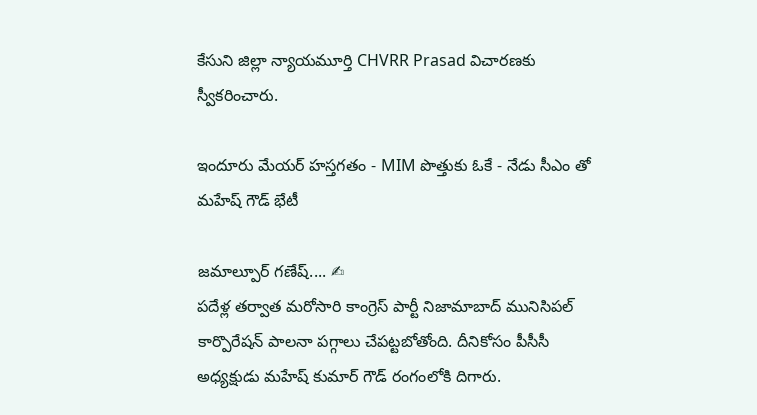కేసుని జిల్లా న్యాయమూర్తి CHVRR Prasad విచారణకు స్వీకరించారు.

ఇందూరు మేయర్ హస్తగతం - MIM పొత్తుకు ఓకే - నేడు సీఎం తో మహేష్ గౌడ్ భేటీ

జమాల్పూర్ గణేష్.... ✍
పదేళ్ల తర్వాత మరోసారి కాంగ్రెస్ పార్టీ నిజామాబాద్ మునిసిపల్ కార్పొరేషన్ పాలనా పగ్గాలు చేపట్టబోతోంది. దీనికోసం పీసీసీ అధ్యక్షుడు మహేష్ కుమార్ గౌడ్ రంగంలోకి దిగారు.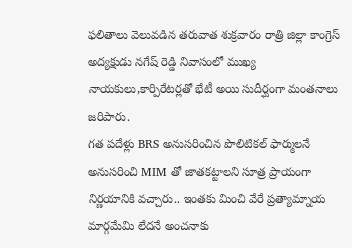ఫలితాలు వెలువడిన తరువాత శుక్రవారం రాత్రి జిల్లా కాంగ్రెస్ అద్యక్షుడు నగేష్ రెడ్డి నివాసంలో ముఖ్య నాయకులు,కార్పిరేటర్లతో భేటీ అయి సుదీర్ఘంగా మంతనాలు జరిపారు.
గత పదేళ్లు BRS అనుసరించిన పొలిటికల్ ఫార్ములనే అనుసరించి MIM తో జాతకట్టాలని సూత్ర ప్రాయంగా నిర్ణయానికి వచ్చారు.. ఇంతకు మించి వేరే ప్రత్యామ్నాయ మార్గమేమి లేదనే అంచనాకు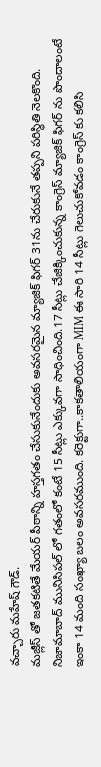వచ్చారు మహేష్ గౌడ్.
మజ్లీస్ తో జతకటితే మేయర్ పీఠాన్ని హస్తగతం చేసుకునేందుకు అవసరమైన మ్యాజిక్ ఫిగర్ 31ను చేరుకునే తప్పని పరిస్థితి నెలకొంది.
నిజామాబాద్ మునిసిపల్ లో గతంలో కంటే 15 సీట్లు ఎక్కువగా సాధించింది.17 సీట్లు చేజిక్కించుకున్న కాంగ్రెస్ మ్యాజిక్ ఫిగర్ ను పొందాలంటే ఇంకా 14 మంది సంఖ్యా బలం అవసరముంది. కరెక్టుగా..కాకతాలియంగా MIM ఈ సారి 14 సీట్లు గెలుచుకోవడం కాంగ్రెస్ కు కలిసి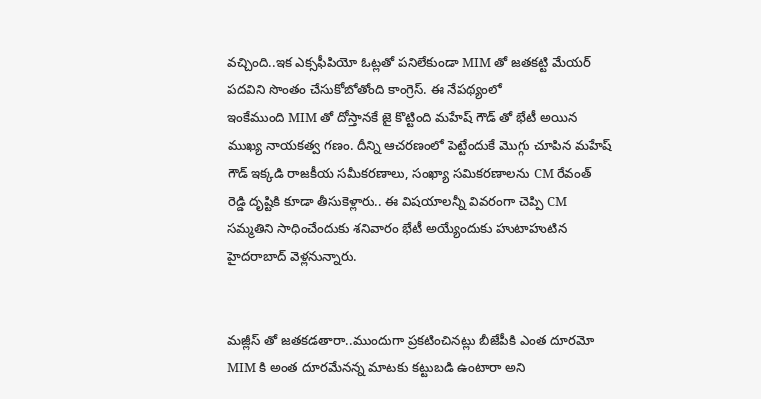వచ్చింది..ఇక ఎక్సఫీపియో ఓట్లతో పనిలేకుండా MIM తో జతకట్టి మేయర్ పదవిని సొంతం చేసుకోబోతోంది కాంగ్రెస్. ఈ నేపథ్యంలో
ఇంకేముంది MIM తో దోస్తానకే జై కొట్టింది మహేష్ గౌడ్ తో భేటీ అయిన ముఖ్య నాయకత్వ గణం. దీన్ని ఆచరణంలో పెట్టేందుకే మొగ్గు చూపిన మహేష్ గౌడ్ ఇక్కడి రాజకీయ సమీకరణాలు, సంఖ్యా సమికరణాలను CM రేవంత్ రెడ్డి దృష్టికి కూడా తీసుకెళ్లారు.. ఈ విషయాలన్నీ వివరంగా చెప్పి CM సమ్మతిని సాధించేందుకు శనివారం భేటీ అయ్యేందుకు హుటాహుటిన హైదరాబాద్ వెళ్లనున్నారు.


మజ్లీస్ తో జతకడతారా..ముందుగా ప్రకటించినట్లు బీజేపీకి ఎంత దూరమో MIM కి అంత దూరమేనన్న మాటకు కట్టుబడి ఉంటారా అని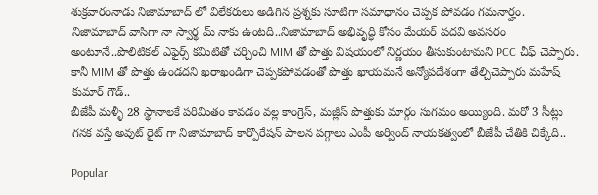శుక్రవారంనాడు నిజామాబాద్ లో విలేకరులు అడిగిన ప్రశ్నకు సూటిగా సమాధానం చెప్పక పోవడం గమనార్హం.
నిజామాబాద్ వాసిగా నా స్వార్థ మ్ నాకు ఉంటది..నిజామాబాద్ అభివృద్ధి కోసం మేయర్ పదవి అవసరం అంటూనే..పొలిటికల్ ఎఫైర్స్ కమిటితో చర్చించి MIM తో పొత్తు విషయంలో నిర్ణయం తీసుకుంటామని PCC చీఫ్ చెప్పారు. కానీ MIM తో పొత్తు ఉండదని ఖరాఖండిగా చెప్పకపోవడంతో పొత్తు ఖాయమనే అన్యోపదేశంగా తేల్చిచెప్పారు మహేష్ కుమార్ గౌడ్..
బీజేపీ మళ్ళీ 28 స్థానాలకే పరిమితం కావడం వల్ల కాంగ్రెస్, మజ్లీస్ పొత్తుకు మార్గం సుగమం అయ్యింది. మరో 3 సీట్లు గనక వస్తే అవుట్ రైట్ గా నిజామాబాద్ కార్పొరేషన్ పాలన పగ్గాలు ఎంపీ అర్వింద్ నాయకత్వంలో బీజేపీ చేతికి చిక్కేది..

Popular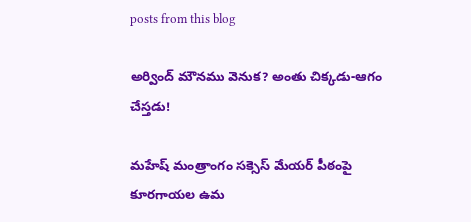posts from this blog

అర్వింద్ మౌనము వెనుక? అంతు చిక్కడు-ఆగం చేస్తడు!

మహేష్ మంత్రాంగం సక్సెస్ మేయర్ పీఠంపై కూరగాయల ఉమ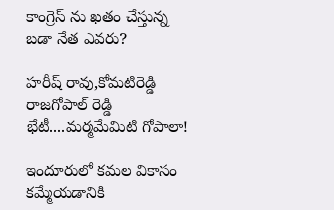కాంగ్రెస్ ను ఖతం చేస్తున్న బడా నేత ఎవరు?

హరీష్ రావు,కోమటిరెడ్డి రాజగోపాల్ రెడ్డి భేటీ....మర్మమేమిటి గోపాలా!

ఇందూరులో కమల వికాసం కమ్మేయడానికి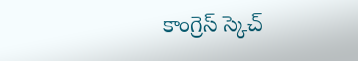కాంగ్రెస్ స్కెచ్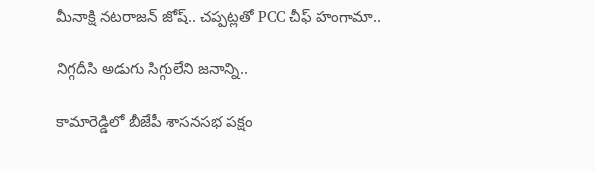మీనాక్షి నటరాజన్ జోష్.. చప్పట్లతో PCC చీఫ్ హంగామా..

నిగ్గదీసి అడుగు సిగ్గులేని జనాన్ని..

కామారెడ్డిలో బీజేపీ శాసనసభ పక్షం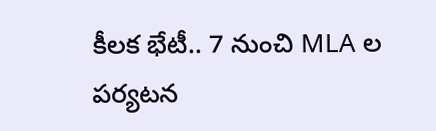కీలక భేటీ.. 7 నుంచి MLA ల పర్యటన